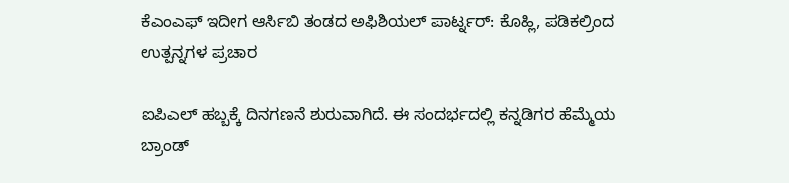ಕೆಎಂಎಫ್ ಇದೀಗ ಆರ್ಸಿಬಿ ತಂಡದ ಅಫಿಶಿಯಲ್ ಪಾರ್ಟ್ನರ್: ಕೊಹ್ಲಿ, ಪಡಿಕಲ್ರಿಂದ ಉತ್ಪನ್ನಗಳ ಪ್ರಚಾರ

ಐಪಿಎಲ್ ಹಬ್ಬಕ್ಕೆ ದಿನಗಣನೆ ಶುರುವಾಗಿದೆ. ಈ ಸಂದರ್ಭದಲ್ಲಿ ಕನ್ನಡಿಗರ ಹೆಮ್ಮೆಯ ಬ್ರಾಂಡ್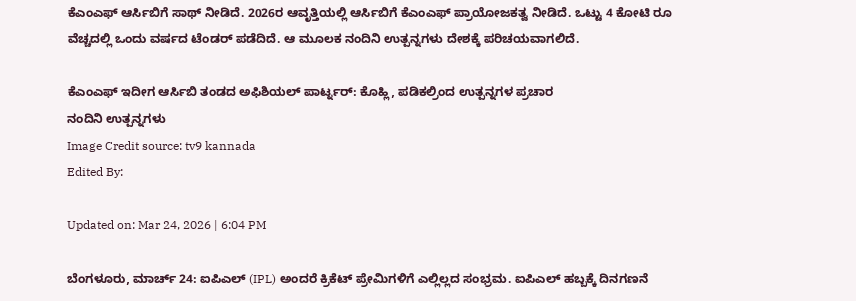ಕೆಎಂಎಫ್ ಆರ್ಸಿಬಿಗೆ ಸಾಥ್ ನೀಡಿದೆ. 2026ರ ಆವೃತ್ತಿಯಲ್ಲಿ ಆರ್ಸಿಬಿಗೆ ಕೆಎಂಎಫ್ ಪ್ರಾಯೋಜಕತ್ವ ನೀಡಿದೆ. ಒಟ್ಟು 4 ಕೋಟಿ ರೂ ವೆಚ್ಚದಲ್ಲಿ ಒಂದು ವರ್ಷದ ಟೆಂಡರ್ ಪಡೆದಿದೆ. ಆ ಮೂಲಕ ನಂದಿನಿ ಉತ್ಪನ್ನಗಳು ದೇಶಕ್ಕೆ ಪರಿಚಯವಾಗಲಿದೆ.

ಕೆಎಂಎಫ್ ಇದೀಗ ಆರ್ಸಿಬಿ ತಂಡದ ಅಫಿಶಿಯಲ್ ಪಾರ್ಟ್ನರ್: ಕೊಹ್ಲಿ, ಪಡಿಕಲ್ರಿಂದ ಉತ್ಪನ್ನಗಳ ಪ್ರಚಾರ
ನಂದಿನಿ ಉತ್ಪನ್ನಗಳು
Image Credit source: tv9 kannada
Edited By:

Updated on: Mar 24, 2026 | 6:04 PM

ಬೆಂಗಳೂರು, ಮಾರ್ಚ್ 24: ಐಪಿಎಲ್ (IPL) ಅಂದರೆ ಕ್ರಿಕೆಟ್ ಪ್ರೇಮಿಗಳಿಗೆ ಎಲ್ಲಿಲ್ಲದ ಸಂಭ್ರಮ. ಐಪಿಎಲ್ ಹಬ್ಬಕ್ಕೆ ದಿನಗಣನೆ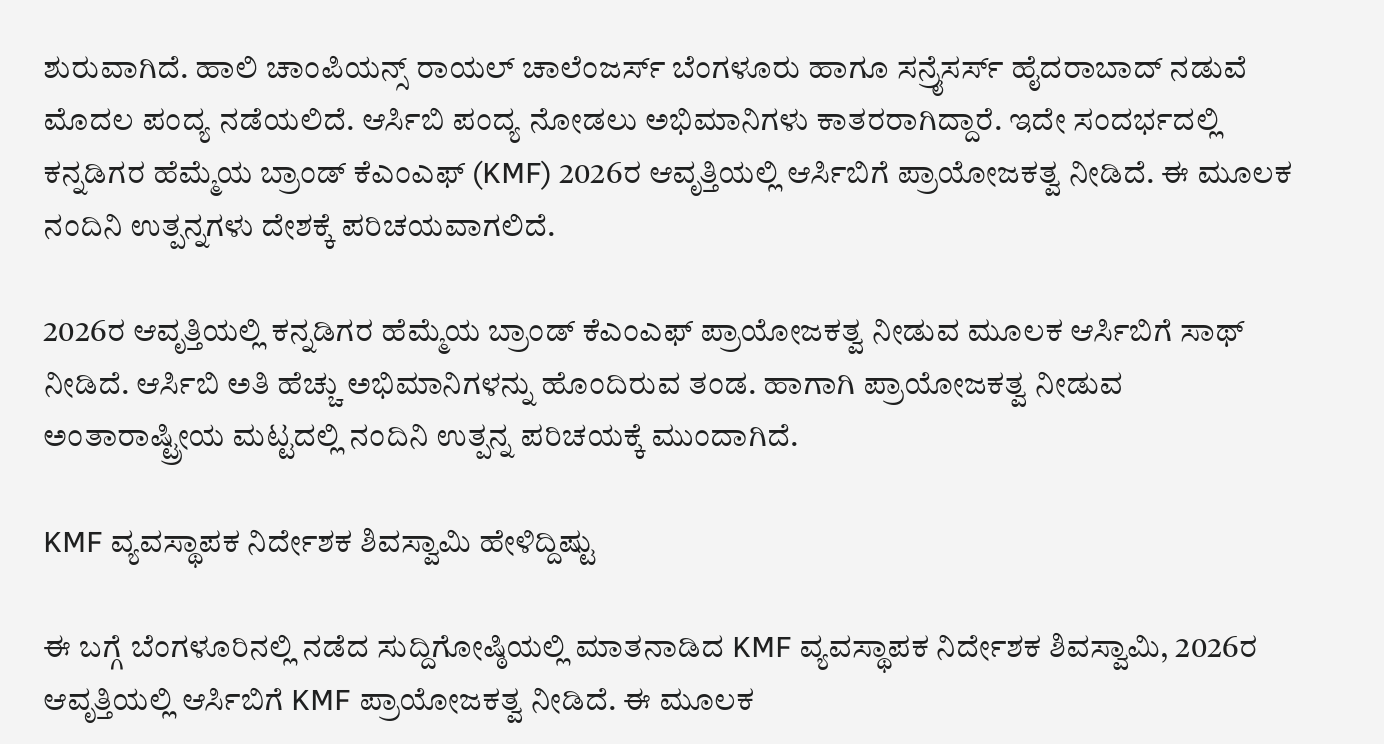ಶುರುವಾಗಿದೆ. ಹಾಲಿ ಚಾಂಪಿಯನ್ಸ್ ರಾಯಲ್ ಚಾಲೆಂಜರ್ಸ್ ಬೆಂಗಳೂರು ಹಾಗೂ ಸನ್ರೈಸರ್ಸ್ ಹೈದರಾಬಾದ್ ನಡುವೆ ಮೊದಲ ಪಂದ್ಯ ನಡೆಯಲಿದೆ. ಆರ್ಸಿಬಿ ಪಂದ್ಯ ನೋಡಲು ಅಭಿಮಾನಿಗಳು ಕಾತರರಾಗಿದ್ದಾರೆ. ಇದೇ ಸಂದರ್ಭದಲ್ಲಿ ಕನ್ನಡಿಗರ ಹೆಮ್ಮೆಯ ಬ್ರಾಂಡ್ ಕೆಎಂಎಫ್ (KMF) 2026ರ ಆವೃತ್ತಿಯಲ್ಲಿ ಆರ್ಸಿಬಿಗೆ ಪ್ರಾಯೋಜಕತ್ವ ನೀಡಿದೆ. ಈ ಮೂಲಕ ನಂದಿನಿ ಉತ್ಪನ್ನಗಳು ದೇಶಕ್ಕೆ ಪರಿಚಯವಾಗಲಿದೆ.

2026ರ ಆವೃತ್ತಿಯಲ್ಲಿ ಕನ್ನಡಿಗರ ಹೆಮ್ಮೆಯ ಬ್ರಾಂಡ್ ಕೆಎಂಎಫ್ ಪ್ರಾಯೋಜಕತ್ವ ನೀಡುವ ಮೂಲಕ ಆರ್ಸಿಬಿಗೆ ಸಾಥ್ ನೀಡಿದೆ. ಆರ್ಸಿಬಿ ಅತಿ ಹೆಚ್ಚು ಅಭಿಮಾನಿಗಳನ್ನು ಹೊಂದಿರುವ ತಂಡ. ಹಾಗಾಗಿ ಪ್ರಾಯೋಜಕತ್ವ ನೀಡುವ ಅಂತಾರಾಷ್ಟ್ರೀಯ ಮಟ್ಟದಲ್ಲಿ ನಂದಿನಿ ಉತ್ಪನ್ನ ಪರಿಚಯಕ್ಕೆ ಮುಂದಾಗಿದೆ.

KMF ವ್ಯವಸ್ಥಾಪಕ ನಿರ್ದೇಶಕ ಶಿವಸ್ವಾಮಿ ಹೇಳಿದ್ದಿಷ್ಟು

ಈ ಬಗ್ಗೆ ಬೆಂಗಳೂರಿನಲ್ಲಿ ನಡೆದ ಸುದ್ದಿಗೋಷ್ಠಿಯಲ್ಲಿ ಮಾತನಾಡಿದ KMF ವ್ಯವಸ್ಥಾಪಕ ನಿರ್ದೇಶಕ ಶಿವಸ್ವಾಮಿ, 2026ರ ಆವೃತ್ತಿಯಲ್ಲಿ ಆರ್ಸಿಬಿಗೆ KMF ಪ್ರಾಯೋಜಕತ್ವ ನೀಡಿದೆ. ಈ ಮೂಲಕ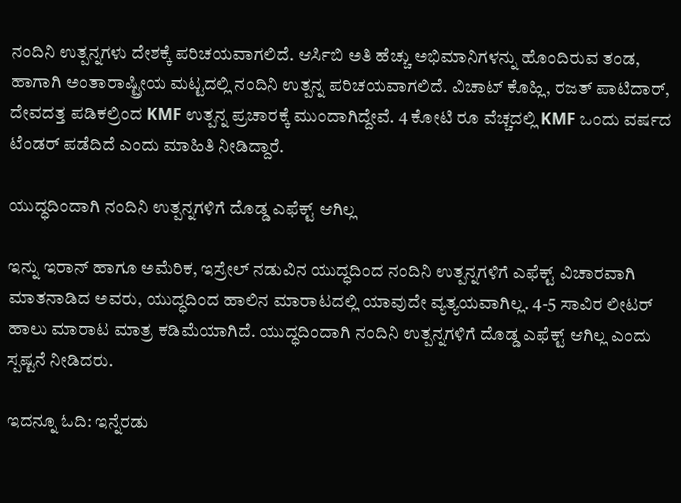ನಂದಿನಿ ಉತ್ಪನ್ನಗಳು ದೇಶಕ್ಕೆ ಪರಿಚಯವಾಗಲಿದೆ. ಆರ್ಸಿಬಿ ಅತಿ ಹೆಚ್ಚು ಅಭಿಮಾನಿಗಳನ್ನು ಹೊಂದಿರುವ ತಂಡ, ಹಾಗಾಗಿ ಅಂತಾರಾಷ್ಟ್ರೀಯ ಮಟ್ಟದಲ್ಲಿ ನಂದಿನಿ ಉತ್ಪನ್ನ ಪರಿಚಯವಾಗಲಿದೆ. ವಿಚಾಟ್ ಕೊಹ್ಲಿ, ರಜತ್ ಪಾಟಿದಾರ್, ದೇವದತ್ತ ಪಡಿಕಲ್ರಿಂದ KMF ಉತ್ಪನ್ನ ಪ್ರಚಾರಕ್ಕೆ ಮುಂದಾಗಿದ್ದೇವೆ. 4 ಕೋಟಿ ರೂ ವೆಚ್ಚದಲ್ಲಿ KMF ಒಂದು ವರ್ಷದ ಟೆಂಡರ್ ಪಡೆದಿದೆ ಎಂದು ಮಾಹಿತಿ ನೀಡಿದ್ದಾರೆ.

ಯುದ್ಧದಿಂದಾಗಿ ನಂದಿನಿ ಉತ್ಪನ್ನಗಳಿಗೆ ದೊಡ್ಡ ಎಫೆಕ್ಟ್ ಆಗಿಲ್ಲ

ಇನ್ನು ಇರಾನ್ ಹಾಗೂ ಅಮೆರಿಕ, ಇಸ್ರೇಲ್ ನಡುವಿನ ಯುದ್ಧದಿಂದ ನಂದಿನಿ ಉತ್ಪನ್ನಗಳಿಗೆ ಎಫೆಕ್ಟ್ ವಿಚಾರವಾಗಿ ಮಾತನಾಡಿದ ಅವರು, ಯುದ್ಧದಿಂದ ಹಾಲಿನ ಮಾರಾಟದಲ್ಲಿ ಯಾವುದೇ ವ್ಯತ್ಯಯವಾಗಿಲ್ಲ. 4-5 ಸಾವಿರ ಲೀಟರ್ ಹಾಲು ಮಾರಾಟ ಮಾತ್ರ ಕಡಿಮೆಯಾಗಿದೆ. ಯುದ್ಧದಿಂದಾಗಿ ನಂದಿನಿ ಉತ್ಪನ್ನಗಳಿಗೆ ದೊಡ್ಡ ಎಫೆಕ್ಟ್ ಆಗಿಲ್ಲ ಎಂದು ಸ್ಪಷ್ಟನೆ ನೀಡಿದರು.

ಇದನ್ನೂ ಓದಿ: ಇನ್ನೆರಡು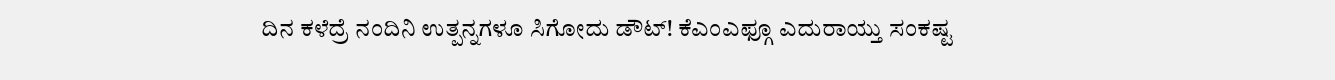ದಿನ ಕಳೆದ್ರೆ ನಂದಿನಿ ಉತ್ಪನ್ನಗಳೂ ಸಿಗೋದು ಡೌಟ್! ಕೆಎಂಎಫ್ಗೂ ಎದುರಾಯ್ತು ಸಂಕಷ್ಟ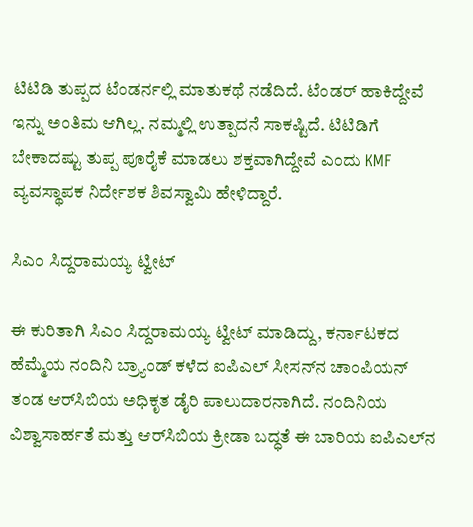ಟಿಟಿಡಿ ತುಪ್ಪದ ಟೆಂಡರ್ನಲ್ಲಿ ಮಾತುಕಥೆ ನಡೆದಿದೆ. ಟೆಂಡರ್ ಹಾಕಿದ್ದೇವೆ ಇನ್ನು ಅಂತಿಮ ಆಗಿಲ್ಲ. ನಮ್ಮಲ್ಲಿ ಉತ್ಪಾದನೆ ಸಾಕಷ್ಟಿದೆ. ಟಿಟಿಡಿಗೆ ಬೇಕಾದಷ್ಟು ತುಪ್ಪ ಪೂರೈಕೆ ಮಾಡಲು ಶಕ್ತವಾಗಿದ್ದೇವೆ ಎಂದು KMF ವ್ಯವಸ್ಥಾಪಕ ನಿರ್ದೇಶಕ ಶಿವಸ್ವಾಮಿ ಹೇಳಿದ್ದಾರೆ.

ಸಿಎಂ ಸಿದ್ದರಾಮಯ್ಯ ಟ್ವೀಟ್

ಈ ಕುರಿತಾಗಿ ಸಿಎಂ ಸಿದ್ದರಾಮಯ್ಯ ಟ್ವೀಟ್ ಮಾಡಿದ್ದು, ಕರ್ನಾಟಕದ ಹೆಮ್ಮೆಯ ನಂದಿನಿ ಬ್ರ್ಯಾಂಡ್ ಕಳೆದ ಐಪಿಎಲ್ ಸೀಸನ್‌ನ ಚಾಂಪಿಯನ್ ತಂಡ ಆರ್‌ಸಿಬಿಯ ಅಧಿಕೃತ ಡೈರಿ ಪಾಲುದಾರನಾಗಿದೆ. ನಂದಿನಿಯ ವಿಶ್ವಾಸಾರ್ಹತೆ ಮತ್ತು ಆರ್‌ಸಿಬಿಯ ಕ್ರೀಡಾ ಬದ್ಧತೆ ಈ ಬಾರಿಯ ಐಪಿಎಲ್‌ನ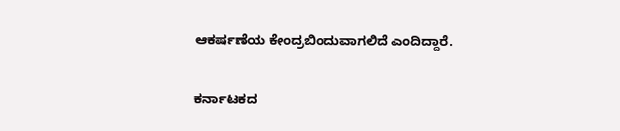ಆಕರ್ಷಣೆಯ ಕೇಂದ್ರಬಿಂದುವಾಗಲಿದೆ ಎಂದಿದ್ದಾರೆ.

ಕರ್ನಾಟಕದ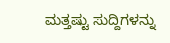ಮತ್ತಷ್ಟು ಸುದ್ದಿಗಳನ್ನು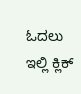ಓದಲು ಇಲ್ಲಿ ಕ್ಲಿಕ್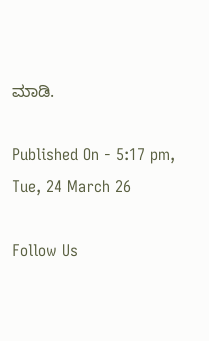ಮಾಡಿ.

Published On - 5:17 pm, Tue, 24 March 26

Follow Us